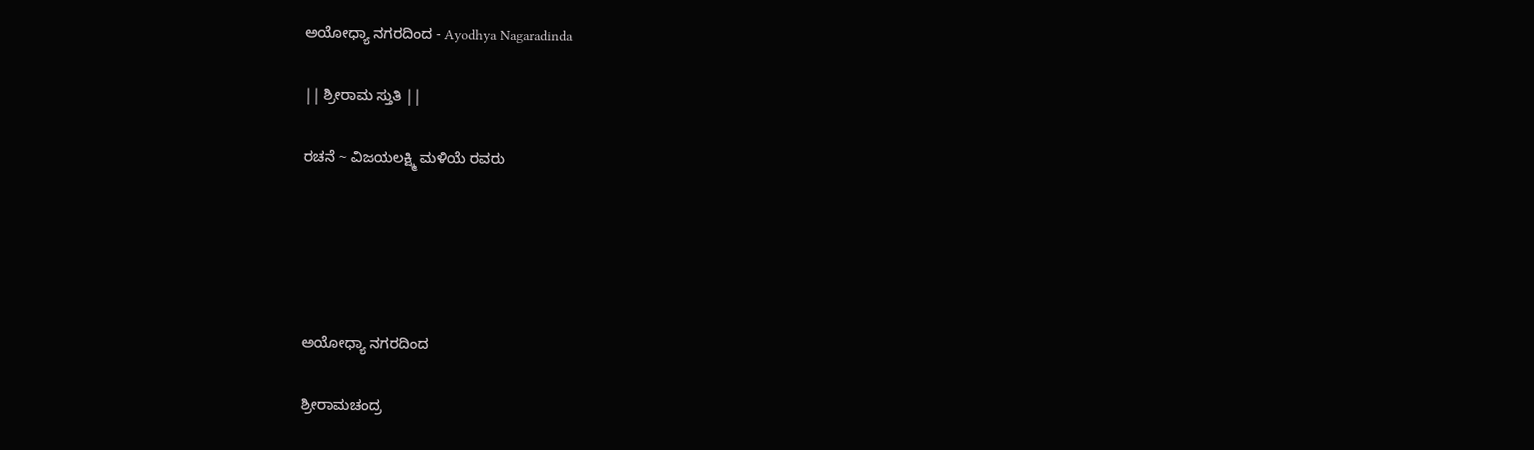ಅಯೋಧ್ಯಾ ನಗರದಿಂದ - Ayodhya Nagaradinda

|| ಶ್ರೀರಾಮ ಸ್ತುತಿ ||

ರಚನೆ ~ ವಿಜಯಲಕ್ಷ್ಮಿ ಮಳಿಯೆ ರವರು





ಅಯೋಧ್ಯಾ ನಗರದಿಂದ

ಶ್ರೀರಾಮಚಂದ್ರ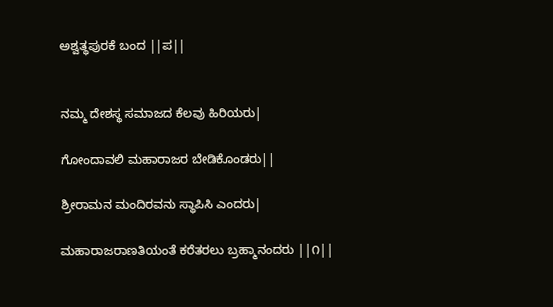ಅಶ್ವತ್ಥಪುರಕೆ ಬಂದ ||ಪ||


ನಮ್ಮ ದೇಶಸ್ಥ ಸಮಾಜದ ಕೆಲವು ಹಿರಿಯರು|

ಗೋಂದಾವಲಿ ಮಹಾರಾಜರ ಬೇಡಿಕೊಂಡರು||

ಶ್ರೀರಾಮನ ಮಂದಿರವನು ಸ್ಥಾಪಿಸಿ ಎಂದರು|

ಮಹಾರಾಜರಾಣತಿಯಂತೆ ಕರೆತರಲು ಬ್ರಹ್ಮಾನಂದರು ||೧||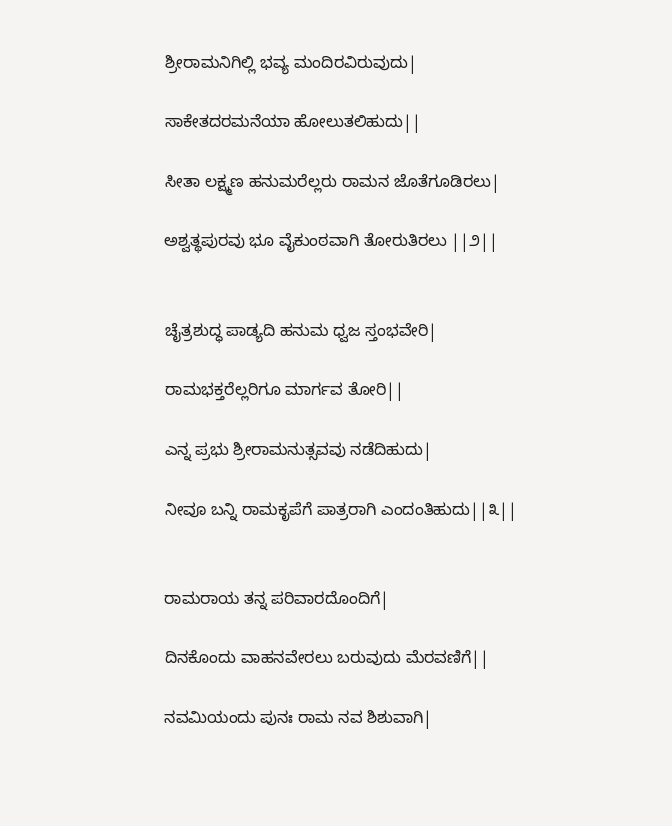ಶ್ರೀರಾಮನಿಗಿಲ್ಲಿ ಭವ್ಯ ಮಂದಿರವಿರುವುದು|

ಸಾಕೇತದರಮನೆಯಾ ಹೋಲುತಲಿಹುದು||

ಸೀತಾ ಲಕ್ಷ್ಮಣ ಹನುಮರೆಲ್ಲರು ರಾಮನ ಜೊತೆಗೂಡಿರಲು|

ಅಶ್ವತ್ಥಪುರವು ಭೂ ವೈಕುಂಠವಾಗಿ ತೋರುತಿರಲು ||೨||


ಚೈತ್ರಶುದ್ಧ ಪಾಡ್ಯದಿ ಹನುಮ ಧ್ವಜ ಸ್ತಂಭವೇರಿ|

ರಾಮಭಕ್ತರೆಲ್ಲರಿಗೂ ಮಾರ್ಗವ ತೋರಿ||

ಎನ್ನ ಪ್ರಭು ಶ್ರೀರಾಮನುತ್ಸವವು ನಡೆದಿಹುದು|

ನೀವೂ ಬನ್ನಿ ರಾಮಕೃಪೆಗೆ ಪಾತ್ರರಾಗಿ ಎಂದಂತಿಹುದು||೩||


ರಾಮರಾಯ ತನ್ನ ಪರಿವಾರದೊಂದಿಗೆ|

ದಿನಕೊಂದು ವಾಹನವೇರಲು ಬರುವುದು ಮೆರವಣಿಗೆ||

ನವಮಿಯಂದು ಪುನಃ ರಾಮ ನವ ಶಿಶುವಾಗಿ|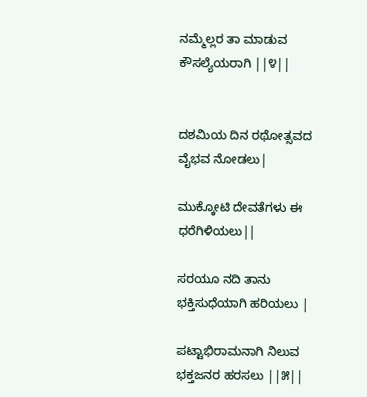ನಮ್ಮೆಲ್ಲರ ತಾ ಮಾಡುವ ಕೌಸಲ್ಯೆಯರಾಗಿ ||೪||


ದಶಮಿಯ ದಿನ ರಥೋತ್ಸವದ ವೈಭವ ನೋಡಲು|

ಮುಕ್ಕೋಟಿ ದೇವತೆಗಳು ಈ ಧರೆಗಿಳಿಯಲು||

ಸರಯೂ ನದಿ ತಾನು ಭಕ್ತಿಸುಧೆಯಾಗಿ ಹರಿಯಲು |

ಪಟ್ಟಾಭಿರಾಮನಾಗಿ ನಿಲುವ ಭಕ್ತಜನರ ಹರಸಲು ||೫||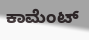ಕಾಮೆಂಟ್‌‌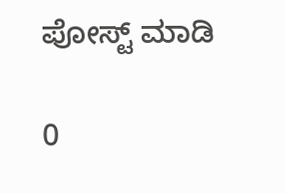ಪೋಸ್ಟ್‌ ಮಾಡಿ

0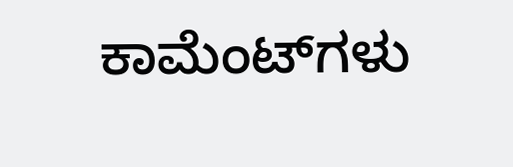ಕಾಮೆಂಟ್‌ಗಳು